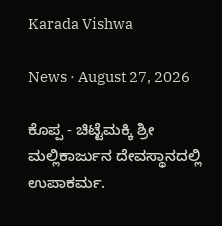Karada Vishwa

News · August 27, 2026

ಕೊಪ್ಪ - ಚಿಟ್ಟೆಮಕ್ಕಿ ಶ್ರೀ ಮಲ್ಲಿಕಾರ್ಜುನ ದೇವಸ್ಥಾನದಲ್ಲಿ ಉಪಾಕರ್ಮ.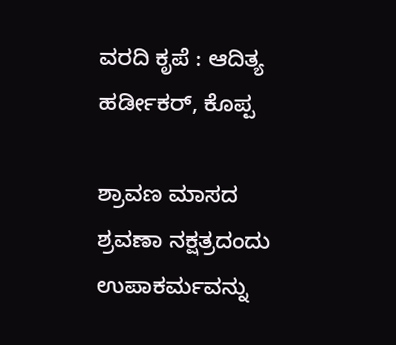ವರದಿ ಕೃಪೆ : ಆದಿತ್ಯ ಹರ್ಡೀಕರ್, ಕೊಪ್ಪ

ಶ್ರಾವಣ ಮಾಸದ ಶ್ರವಣಾ ನಕ್ಷತ್ರದಂದು ಉಪಾಕರ್ಮವನ್ನು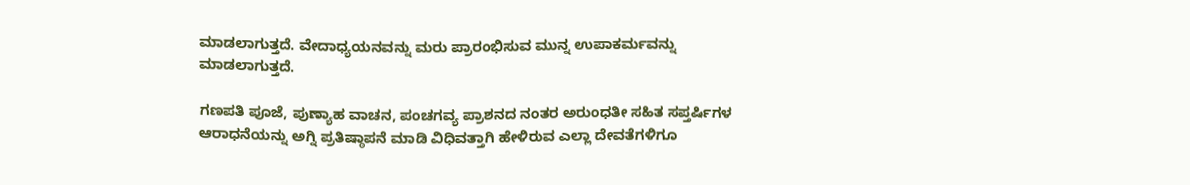ಮಾಡಲಾಗುತ್ತದೆ. ವೇದಾಧ್ಯಯನವನ್ನು ಮರು ಪ್ರಾರಂಭಿಸುವ ಮುನ್ನ ಉಪಾಕರ್ಮವನ್ನು ಮಾಡಲಾಗುತ್ತದೆ.

ಗಣಪತಿ ಪೂಜೆ, ಪುಣ್ಯಾಹ ವಾಚನ, ಪಂಚಗವ್ಯ ಪ್ರಾಶನದ ನಂತರ ಅರುಂಧತೀ ಸಹಿತ ಸಪ್ತರ್ಷಿಗಳ ಆರಾಧನೆಯನ್ನು ಅಗ್ನಿ ಪ್ರತಿಷ್ಠಾಪನೆ ಮಾಡಿ ವಿಧಿವತ್ತಾಗಿ ಹೇಳಿರುವ ಎಲ್ಲಾ ದೇವತೆಗಳಿಗೂ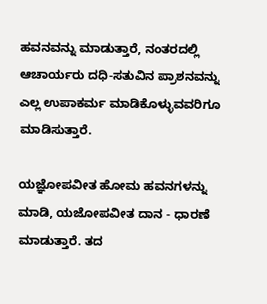ಹವನವನ್ನು ಮಾಡುತ್ತಾರೆ, ನಂತರದಲ್ಲಿ ಆಚಾರ್ಯರು ದಧಿ-ಸತುವಿನ ಪ್ರಾಶನವನ್ನು ಎಲ್ಲ ಉಪಾಕರ್ಮ ಮಾಡಿಕೊಳ್ಳುವವರಿಗೂ ಮಾಡಿಸುತ್ತಾರೆ.

ಯಜ್ಞೋಪವೀತ ಹೋಮ ಹವನಗಳನ್ನು ಮಾಡಿ, ಯಜೋಪವೀತ ದಾನ - ಧಾರಣೆ ಮಾಡುತ್ತಾರೆ. ತದ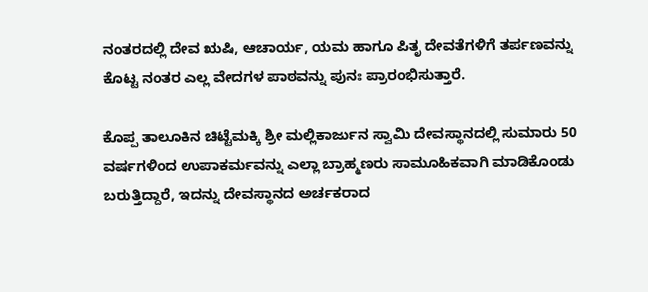ನಂತರದಲ್ಲಿ ದೇವ ಋಷಿ, ಆಚಾರ್ಯ, ಯಮ ಹಾಗೂ ಪಿತೃ ದೇವತೆಗಳಿಗೆ ತರ್ಪಣವನ್ನು ಕೊಟ್ಟ ನಂತರ ಎಲ್ಲ ವೇದಗಳ ಪಾಠವನ್ನು ಪುನಃ ಪ್ರಾರಂಭಿಸುತ್ತಾರೆ.

ಕೊಪ್ಪ ತಾಲೂಕಿನ ಚಿಟ್ಟೆಮಕ್ಕಿ ಶ್ರೀ ಮಲ್ಲಿಕಾರ್ಜುನ ಸ್ವಾಮಿ ದೇವಸ್ಥಾನದಲ್ಲಿ ಸುಮಾರು 50 ವರ್ಷಗಳಿಂದ ಉಪಾಕರ್ಮವನ್ನು ಎಲ್ಲಾ ಬ್ರಾಹ್ಮಣರು ಸಾಮೂಹಿಕವಾಗಿ ಮಾಡಿಕೊಂಡು ಬರುತ್ತಿದ್ದಾರೆ, ಇದನ್ನು ದೇವಸ್ಥಾನದ ಅರ್ಚಕರಾದ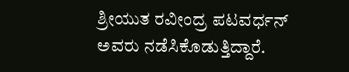ಶ್ರೀಯುತ ರವೀಂದ್ರ ಪಟವರ್ಧನ್ ಅವರು ನಡೆಸಿಕೊಡುತ್ತಿದ್ದಾರೆ.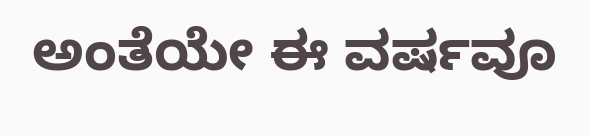ಅಂತೆಯೇ ಈ ವರ್ಷವೂ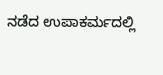ನಡೆದ ಉಪಾಕರ್ಮದಲ್ಲಿ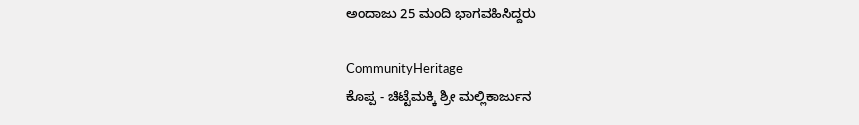ಅಂದಾಜು 25 ಮಂದಿ ಭಾಗವಹಿಸಿದ್ದರು

CommunityHeritage
ಕೊಪ್ಪ - ಚಿಟ್ಟೆಮಕ್ಕಿ ಶ್ರೀ ಮಲ್ಲಿಕಾರ್ಜುನ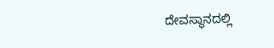ದೇವಸ್ಥಾನದಲ್ಲಿ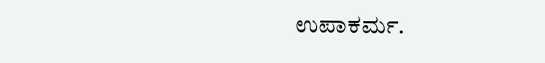ಉಪಾಕರ್ಮ.